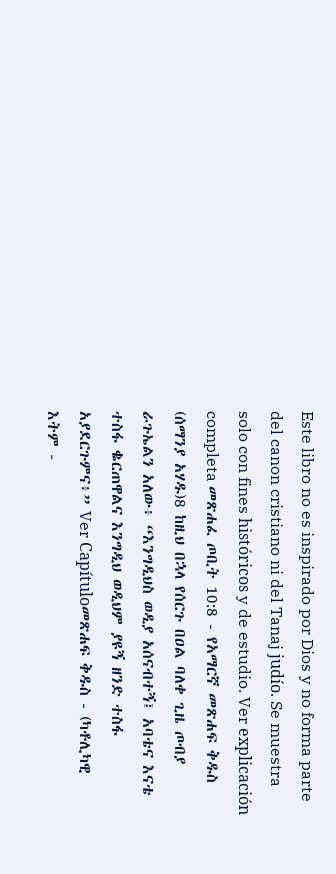Este libro no es inspirado por Dios y no forma parte del canon cristiano ni del Tanaj judío. Se muestra solo con fines históricos y de estudio. Ver explicación completa መጽሐፈ ጦቢት 10:8 - የአማርኛ መጽሐፍ ቅዱስ (ሰማንያ አሃዱ)8 ከዚህ በኋላ የሰርጉ በዐል ባለቀ ጊዜ ጦብያ ራጉኤልን አለው፥ “እንግዲህስ ወዲያ አሰናብተኝ፤ አባቴና እናቴ ተስፋ ቈርጠዋልና እንግዲህ ወዲህም ያዩኝ ዘንድ ተስፋ አያደርጉምና፥” Ver Capítuloመጽሐፍ ቅዱስ - (ካቶሊካዊ እትም -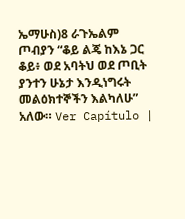ኤማሁስ)8 ራጉኤልም ጦብያን “ቆይ ልጄ ከእኔ ጋር ቆይ፥ ወደ አባትህ ወደ ጦቢት ያንተን ሁኔታ እንዲነግሩት መልዕክተኞችን እልካለሁ” አለው። Ver Capítulo |